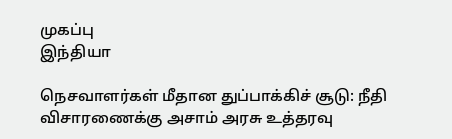முகப்பு
இந்தியா

நெசவாளர்கள் மீதான துப்பாக்கிச் சூடு: நீதி விசாரணைக்கு அசாம் அரசு உத்தரவு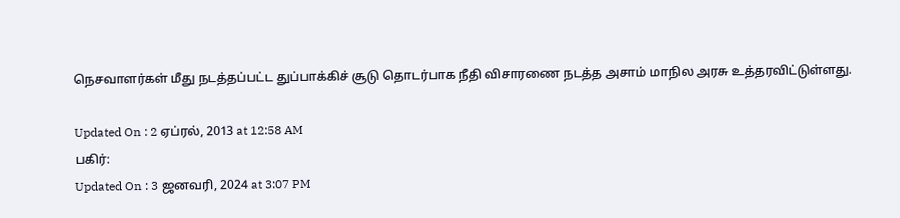நெசவாளர்கள் மீது நடத்தப்பட்ட துப்பாக்கிச் சூடு தொடர்பாக நீதி விசாரணை நடத்த அசாம் மாநில அரசு உத்தரவிட்டுள்ளது.

Updated On : 2 ஏப்ரல், 2013 at 12:58 AM
பகிர்:
Updated On : 3 ஜனவரி, 2024 at 3:07 PM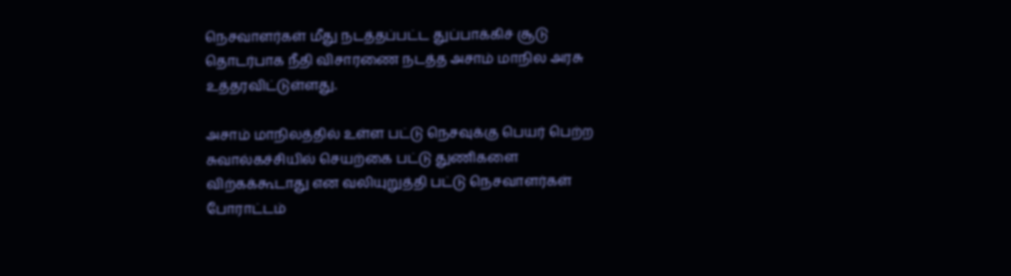நெசவாளர்கள் மீது நடத்தப்பட்ட துப்பாக்கிச் சூடு தொடர்பாக நீதி விசாரணை நடத்த அசாம் மாநில அரசு உத்தரவிட்டுள்ளது.

அசாம் மாநிலத்தில் உள்ள பட்டு நெசவுக்கு பெயர் பெற்ற சுவால்கச்சியில் செயற்கை பட்டு துணிகளை விற்கக்கூடாது என வலியுறுத்தி பட்டு நெசவாளர்கள் போராட்டம்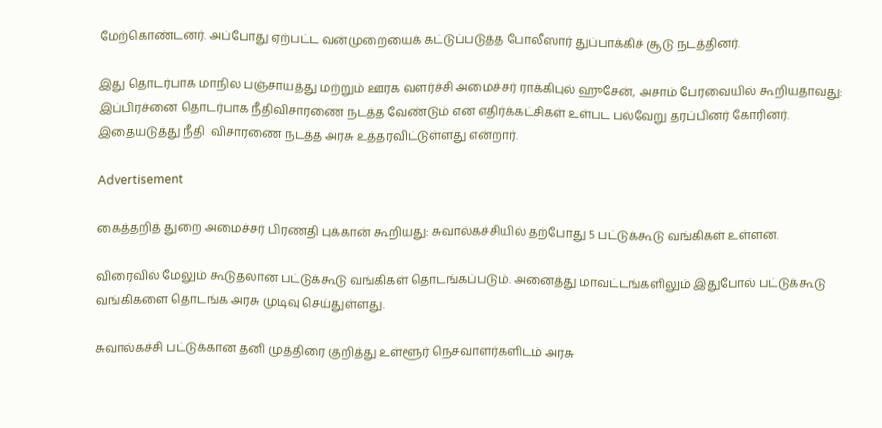மேற்கொண்டனர். அப்போது ஏற்பட்ட வன்முறையைக் கட்டுப்படுத்த போலீஸார் துப்பாக்கிச் சூடு நடத்தினர்.

இது தொடர்பாக மாநில பஞ்சாயத்து மற்றும் ஊரக வளர்ச்சி அமைச்சர் ராக்கிபுல் ஹுசேன், அசாம் பேரவையில் கூறியதாவது: இப்பிரச்னை தொடர்பாக நீதிவிசாரணை நடத்த வேண்டும் என எதிர்க்கட்சிகள் உள்பட பல்வேறு தரப்பினர் கோரினர். இதையடுத்து நீதி  விசாரணை நடத்த அரசு உத்தரவிட்டுள்ளது என்றார்.

Advertisement

கைத்தறித் துறை அமைச்சர் பிரணதி புக்கான் கூறியது: சுவால்கச்சியில் தற்போது 5 பட்டுக்கூடு வங்கிகள் உள்ளன.

விரைவில் மேலும் கூடுதலான பட்டுக்கூடு வங்கிகள் தொடங்கப்படும். அனைத்து மாவட்டங்களிலும் இதுபோல் பட்டுக்கூடு வங்கிகளை தொடங்க அரசு முடிவு செய்துள்ளது.

சுவால்கச்சி பட்டுக்கான தனி முத்திரை குறித்து உள்ளூர் நெசவாளர்களிடம் அரசு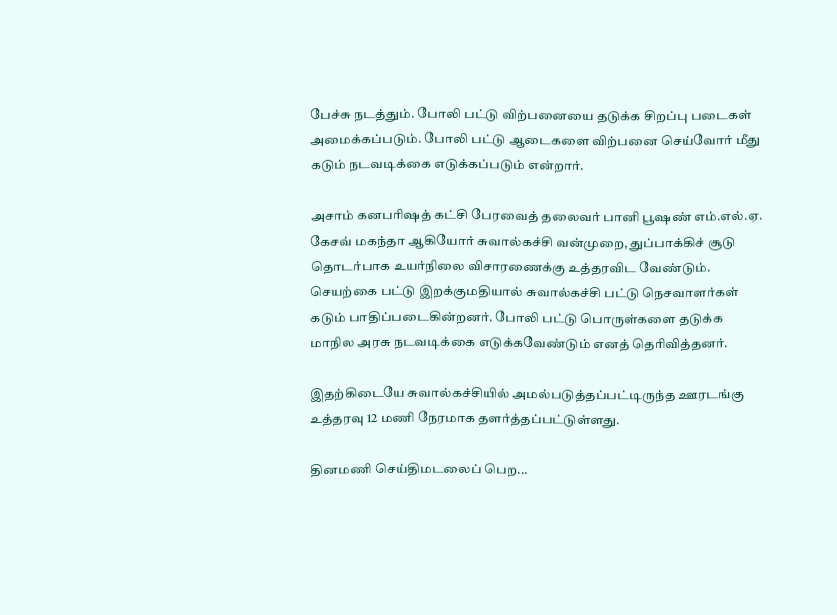பேச்சு நடத்தும். போலி பட்டு விற்பனையை தடுக்க சிறப்பு படைகள் அமைக்கப்படும். போலி பட்டு ஆடைகளை விற்பனை செய்வோர் மீது கடும் நடவடிக்கை எடுக்கப்படும் என்றார்.

அசாம் கனபரிஷத் கட்சி பேரவைத் தலைவர் பானி பூஷண் எம்.எல்.ஏ. கேசவ் மகந்தா ஆகியோர் சுவால்கச்சி வன்முறை, துப்பாக்கிச் சூடு தொடர்பாக உயர்நிலை விசாரணைக்கு உத்தரவிட வேண்டும். செயற்கை பட்டு இறக்குமதியால் சுவால்கச்சி பட்டு நெசவாளர்கள் கடும் பாதிப்படைகின்றனர். போலி பட்டு பொருள்களை தடுக்க மாநில அரசு நடவடிக்கை எடுக்கவேண்டும் எனத் தெரிவித்தனர்.

இதற்கிடையே சுவால்கச்சியில் அமல்படுத்தப்பட்டிருந்த ஊரடங்கு உத்தரவு 12 மணி நேரமாக தளர்த்தப்பட்டுள்ளது.

தினமணி செய்திமடலைப் பெற...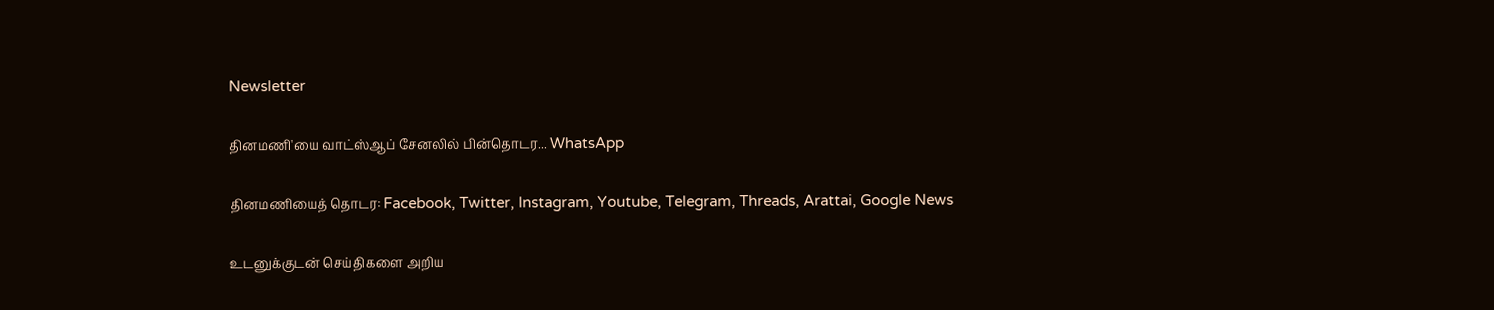Newsletter

தினமணி'யை வாட்ஸ்ஆப் சேனலில் பின்தொடர... WhatsApp

தினமணியைத் தொடர: Facebook, Twitter, Instagram, Youtube, Telegram, Threads, Arattai, Google News

உடனுக்குடன் செய்திகளை அறிய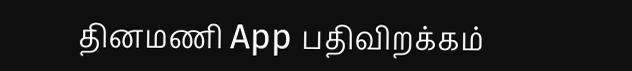தினமணி App பதிவிறக்கம்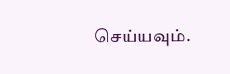செய்யவும்.